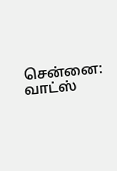சென்னை: வாட்ஸ்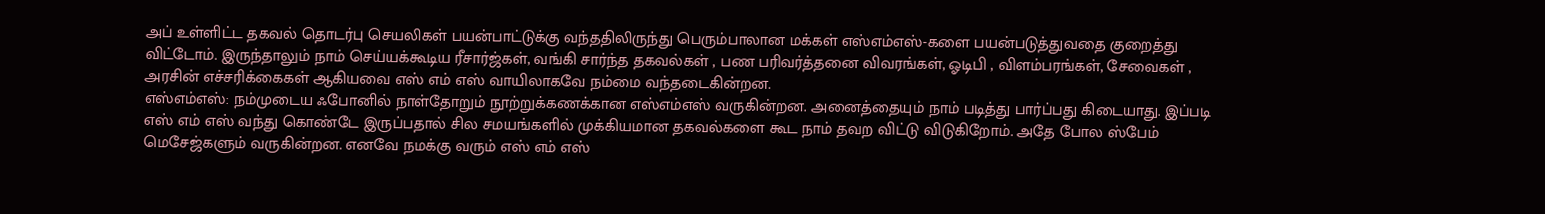அப் உள்ளிட்ட தகவல் தொடர்பு செயலிகள் பயன்பாட்டுக்கு வந்ததிலிருந்து பெரும்பாலான மக்கள் எஸ்எம்எஸ்-களை பயன்படுத்துவதை குறைத்து விட்டோம். இருந்தாலும் நாம் செய்யக்கூடிய ரீசார்ஜ்கள், வங்கி சார்ந்த தகவல்கள் , பண பரிவர்த்தனை விவரங்கள், ஓடிபி , விளம்பரங்கள், சேவைகள் , அரசின் எச்சரிக்கைகள் ஆகியவை எஸ் எம் எஸ் வாயிலாகவே நம்மை வந்தடைகின்றன.
எஸ்எம்எஸ்: நம்முடைய ஃபோனில் நாள்தோறும் நூற்றுக்கணக்கான எஸ்எம்எஸ் வருகின்றன. அனைத்தையும் நாம் படித்து பார்ப்பது கிடையாது. இப்படி எஸ் எம் எஸ் வந்து கொண்டே இருப்பதால் சில சமயங்களில் முக்கியமான தகவல்களை கூட நாம் தவற விட்டு விடுகிறோம். அதே போல ஸ்பேம் மெசேஜ்களும் வருகின்றன. எனவே நமக்கு வரும் எஸ் எம் எஸ்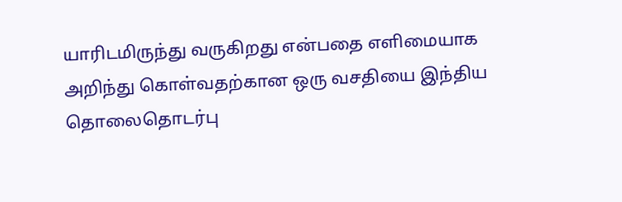யாரிடமிருந்து வருகிறது என்பதை எளிமையாக அறிந்து கொள்வதற்கான ஒரு வசதியை இந்திய தொலைதொடர்பு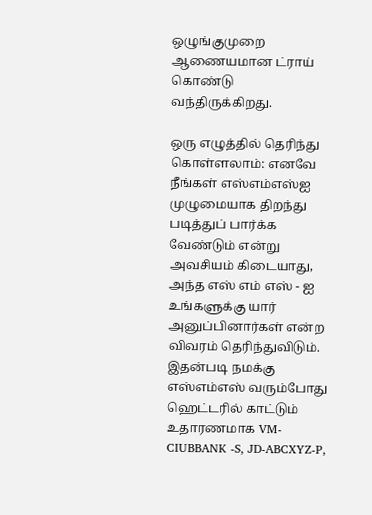ஒழுங்குமுறை ஆணையமான ட்ராய் கொண்டு வந்திருக்கிறது.

ஒரு எழுத்தில் தெரிந்து கொள்ளலாம்: எனவே நீங்கள் எஸ்எம்எஸ்ஐ முழுமையாக திறந்து படித்துப் பார்க்க வேண்டும் என்று அவசியம் கிடையாது, அந்த எஸ் எம் எஸ் - ஐ உங்களுக்கு யார் அனுப்பினார்கள் என்ற விவரம் தெரிந்துவிடும். இதன்படி நமக்கு எஸ்எம்எஸ் வரும்போது ஹெட்டரில் காட்டும் உதாரணமாக VM-CIUBBANK -S, JD-ABCXYZ-P,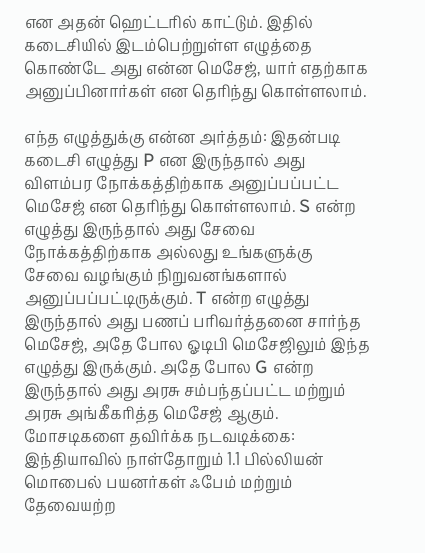என அதன் ஹெட்டரில் காட்டும். இதில் கடைசியில் இடம்பெற்றுள்ள எழுத்தை கொண்டே அது என்ன மெசேஜ், யார் எதற்காக அனுப்பினார்கள் என தெரிந்து கொள்ளலாம்.

எந்த எழுத்துக்கு என்ன அர்த்தம்: இதன்படி கடைசி எழுத்து P என இருந்தால் அது விளம்பர நோக்கத்திற்காக அனுப்பப்பட்ட மெசேஜ் என தெரிந்து கொள்ளலாம். S என்ற எழுத்து இருந்தால் அது சேவை நோக்கத்திற்காக அல்லது உங்களுக்கு சேவை வழங்கும் நிறுவனங்களால் அனுப்பப்பட்டிருக்கும். T என்ற எழுத்து இருந்தால் அது பணப் பரிவர்த்தனை சார்ந்த மெசேஜ், அதே போல ஓடிபி மெசேஜிலும் இந்த எழுத்து இருக்கும். அதே போல G என்ற இருந்தால் அது அரசு சம்பந்தப்பட்ட மற்றும் அரசு அங்கீகரித்த மெசேஜ் ஆகும்.
மோசடிகளை தவிர்க்க நடவடிக்கை: இந்தியாவில் நாள்தோறும் 1.1 பில்லியன் மொபைல் பயனர்கள் ஃபேம் மற்றும் தேவையற்ற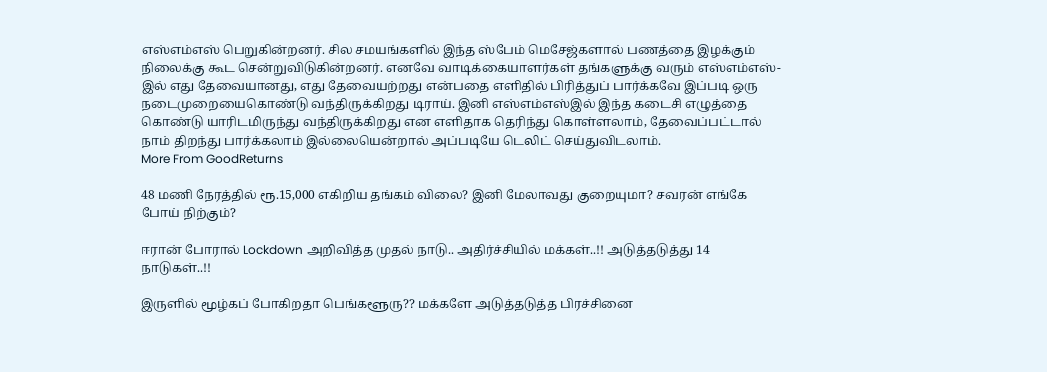எஸ்எம்எஸ் பெறுகின்றனர். சில சமயங்களில் இந்த ஸ்பேம் மெசேஜ்களால் பணத்தை இழக்கும் நிலைக்கு கூட சென்றுவிடுகின்றனர். எனவே வாடிக்கையாளர்கள் தங்களுக்கு வரும் எஸ்எம்எஸ்-இல் எது தேவையானது, எது தேவையற்றது என்பதை எளிதில் பிரித்துப் பார்க்கவே இப்படி ஒரு நடைமுறையைகொண்டு வந்திருக்கிறது டிராய். இனி எஸ்எம்எஸ்இல் இந்த கடைசி எழுத்தை கொண்டு யாரிடமிருந்து வந்திருக்கிறது என எளிதாக தெரிந்து கொள்ளலாம், தேவைப்பட்டால் நாம் திறந்து பார்க்கலாம் இல்லையென்றால் அப்படியே டெலிட் செய்துவிடலாம்.
More From GoodReturns

48 மணி நேரத்தில் ரூ.15,000 எகிறிய தங்கம் விலை? இனி மேலாவது குறையுமா? சவரன் எங்கே போய் நிற்கும்?

ஈரான் போரால் Lockdown அறிவித்த முதல் நாடு.. அதிர்ச்சியில் மக்கள்..!! அடுத்தடுத்து 14 நாடுகள்..!!

இருளில் மூழ்கப் போகிறதா பெங்களூரு?? மக்களே அடுத்தடுத்த பிரச்சினை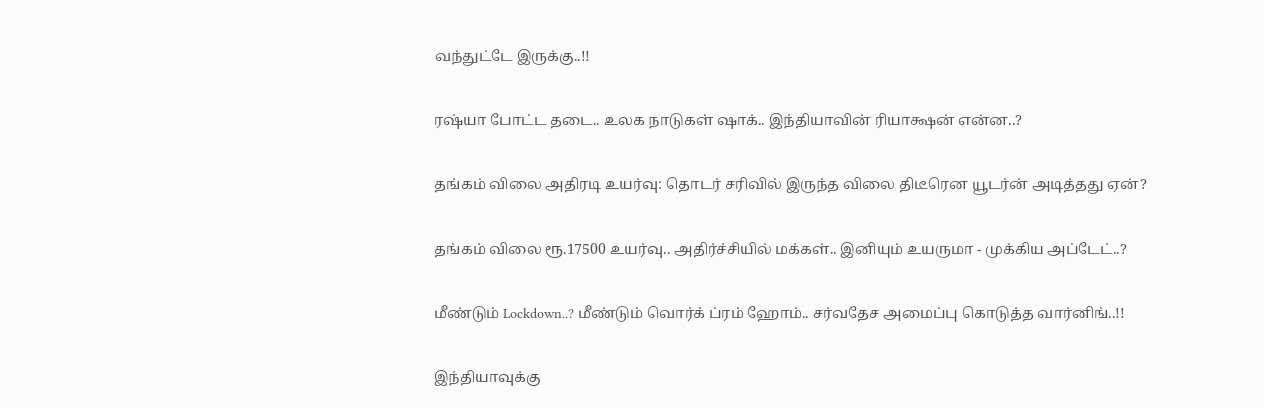வந்துட்டே இருக்கு..!!

ரஷ்யா போட்ட தடை.. உலக நாடுகள் ஷாக்.. இந்தியாவின் ரியாக்ஷன் என்ன..?

தங்கம் விலை அதிரடி உயர்வு: தொடர் சரிவில் இருந்த விலை திடீரென யூடர்ன் அடித்தது ஏன்?

தங்கம் விலை ரூ.17500 உயர்வு.. அதிர்ச்சியில் மக்கள்.. இனியும் உயருமா - முக்கிய அப்டேட்..?

மீண்டும் Lockdown..? மீண்டும் வொர்க் ப்ரம் ஹோம்.. சர்வதேச அமைப்பு கொடுத்த வார்னிங்..!!

இந்தியாவுக்கு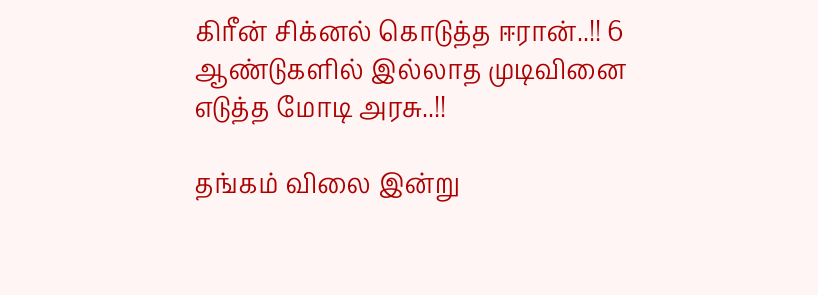கிரீன் சிக்னல் கொடுத்த ஈரான்..!! 6 ஆண்டுகளில் இல்லாத முடிவினை எடுத்த மோடி அரசு..!!

தங்கம் விலை இன்று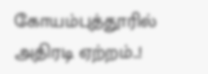கோயம்புத்தூரில் அதிரடி ஏற்றம்..!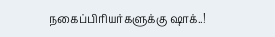நகைப்பிரியர்களுக்கு ஷாக்..!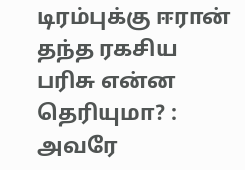டிரம்புக்கு ஈரான் தந்த ரகசிய பரிசு என்ன தெரியுமா? : அவரே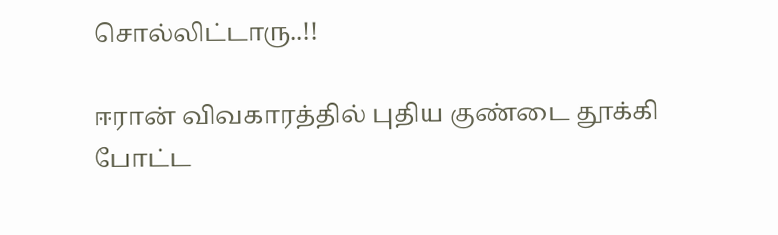சொல்லிட்டாரு..!!

ஈரான் விவகாரத்தில் புதிய குண்டை தூக்கி போட்ட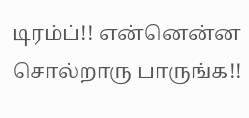டிரம்ப்!! என்னென்ன சொல்றாரு பாருங்க!!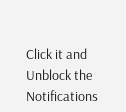Click it and Unblock the Notifications